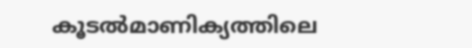കൂടല്‍മാണിക്യത്തിലെ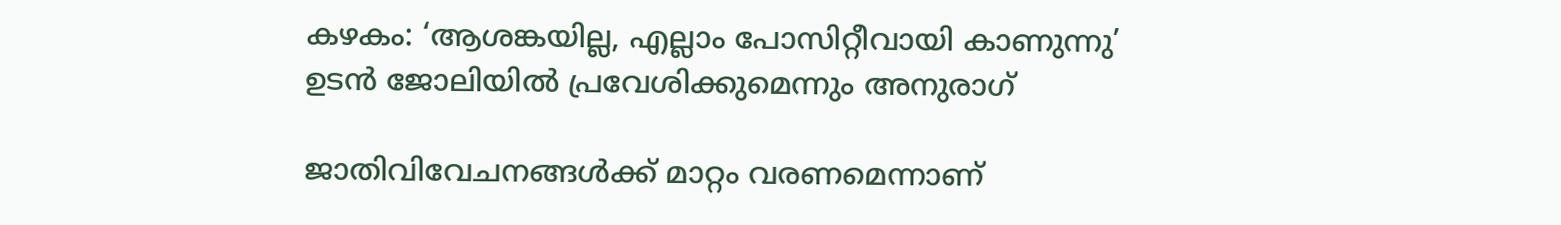കഴകം: ‘ആശങ്കയില്ല, എല്ലാം പോസിറ്റീവായി കാണുന്നു’ ഉടന്‍ ജോലിയില്‍ പ്രവേശിക്കുമെന്നും അനുരാഗ്

ജാതിവിവേചനങ്ങള്‍ക്ക് മാറ്റം വരണമെന്നാണ്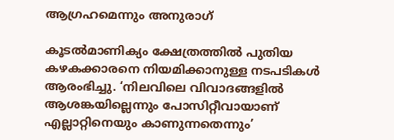ആഗ്രഹമെന്നും അനുരാഗ്

കൂടല്‍മാണിക്യം ക്ഷേത്രത്തില്‍ പുതിയ കഴകക്കാരനെ നിയമിക്കാനുള്ള നടപടികള്‍ ആരംഭിച്ചു. ‘നിലവിലെ വിവാദങ്ങളില്‍ ആശങ്കയില്ലെന്നും പോസിറ്റീവായാണ് എല്ലാറ്റിനെയും കാണുന്നതെന്നും’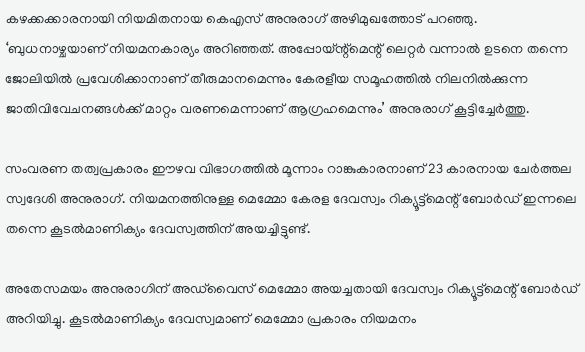കഴക്കക്കാരനായി നിയമിതനായ കെഎസ് അനുരാഗ് അഴിമുഖത്തോട് പറഞ്ഞു. ‘ബുധനാഴ്ചയാണ് നിയമനകാര്യം അറിഞ്ഞത്. അപ്പോയ്ന്റ്‌മെന്റ് ലെറ്റര്‍ വന്നാല്‍ ഉടനെ തന്നെ ജോലിയില്‍ പ്രവേശിക്കാനാണ് തീരുമാനമെന്നും കേരളീയ സമൂഹത്തില്‍ നിലനില്‍ക്കുന്ന ജാതിവിവേചനങ്ങള്‍ക്ക് മാറ്റം വരണമെന്നാണ് ആഗ്രഹമെന്നും’ അനുരാഗ് കൂട്ടിച്ചേര്‍ത്തു.

സംവരണ തത്വപ്രകാരം ഈഴവ വിഭാഗത്തില്‍ മൂന്നാം റാങ്കുകാരനാണ് 23 കാരനായ ചേര്‍ത്തല സ്വദേശി അനുരാഗ്. നിയമനത്തിനുള്ള മെമ്മോ കേരള ദേവസ്വം റിക്യൂട്ട്‌മെന്റ് ബോര്‍ഡ് ഇന്നലെ തന്നെ കൂടല്‍മാണിക്യം ദേവസ്വത്തിന് അയച്ചിട്ടുണ്ട്.

അതേസമയം അനുരാഗിന് അഡ്‌വൈസ് മെമ്മോ അയച്ചതായി ദേവസ്വം റിക്യൂട്ട്‌മെന്റ് ബോര്‍ഡ് അറിയിച്ചു. കൂടല്‍മാണിക്യം ദേവസ്വമാണ് മെമ്മോ പ്രകാരം നിയമനം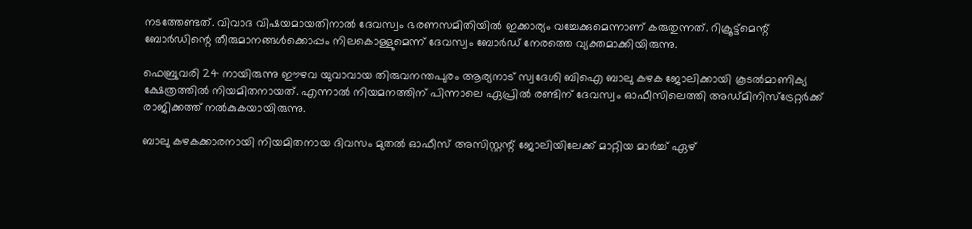നടത്തേണ്ടത്. വിവാദ വിഷയമായതിനാല്‍ ദേവസ്വം ഭരണസമിതിയില്‍ ഇക്കാര്യം വച്ചേക്കുമെന്നാണ് കരുതുന്നത്. റിക്രൂട്ട്‌മെന്റ് ബോര്‍ഡിന്റെ തീരുമാനങ്ങള്‍ക്കൊപ്പം നിലകൊള്ളുമെന്ന് ദേവസ്വം ബോര്‍ഡ് നേരത്തെ വ്യക്തമാക്കിയിരുന്നു.

ഫെബ്രുവരി 24 നായിരുന്നു ഈഴവ യുവാവായ തിരുവനന്തപുരം ആര്യനാട് സ്വദേശി ബിഐ ബാലു കഴക ജോലിക്കായി കൂടല്‍മാണിക്യ ക്ഷേത്രത്തില്‍ നിയമിതനായത്. എന്നാല്‍ നിയമനത്തിന് പിന്നാലെ ഏപ്രില്‍ രണ്ടിന് ദേവസ്വം ഓഫീസിലെത്തി അഡ്മിനിസ്‌ട്രേറ്റര്‍ക്ക് രാജിക്കത്ത് നല്‍കുകയായിരുന്നു.

ബാലു കഴകക്കാരനായി നിയമിതനായ ദിവസം മുതല്‍ ഓഫീസ് അസിസ്റ്റന്റ് ജോലിയിലേക്ക് മാറ്റിയ മാര്‍ച്ച് ഏഴ്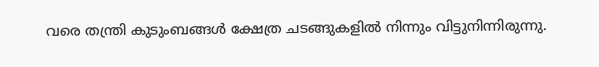വരെ തന്ത്രി കുടുംബങ്ങള്‍ ക്ഷേത്ര ചടങ്ങുകളില്‍ നിന്നും വിട്ടുനിന്നിരുന്നു.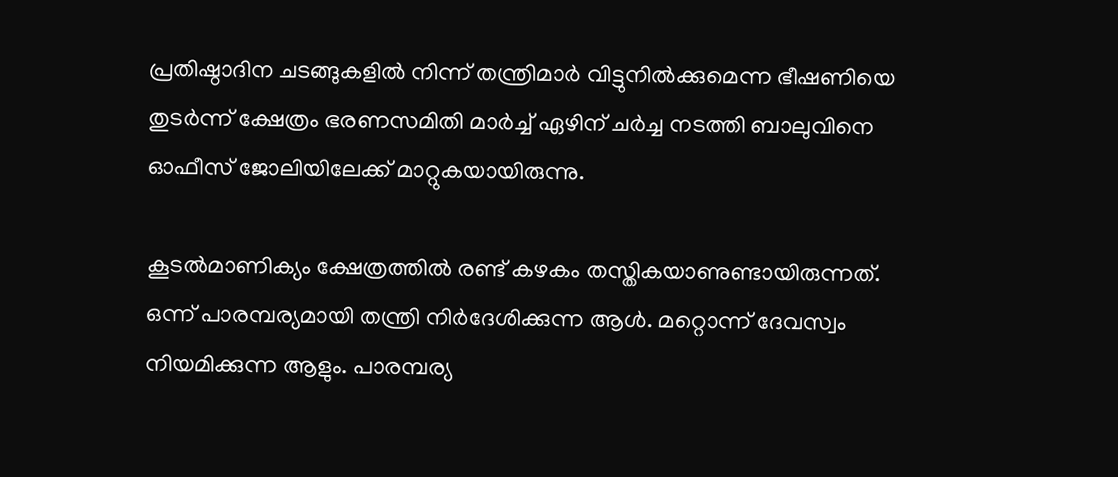പ്രതിഷ്ഠാദിന ചടങ്ങുകളില്‍ നിന്ന് തന്ത്രിമാര്‍ വിട്ടുനില്‍ക്കുമെന്ന ഭീഷണിയെ തുടര്‍ന്ന് ക്ഷേത്രം ഭരണസമിതി മാര്‍ച്ച് ഏഴിന് ചര്‍ച്ച നടത്തി ബാലുവിനെ ഓഫീസ് ജോലിയിലേക്ക് മാറ്റുകയായിരുന്നു.

കൂടല്‍മാണിക്യം ക്ഷേത്രത്തില്‍ രണ്ട് കഴകം തസ്തികയാണുണ്ടായിരുന്നത്. ഒന്ന് പാരമ്പര്യമായി തന്ത്രി നിര്‍ദേശിക്കുന്ന ആള്‍. മറ്റൊന്ന് ദേവസ്വം നിയമിക്കുന്ന ആളും. പാരമ്പര്യ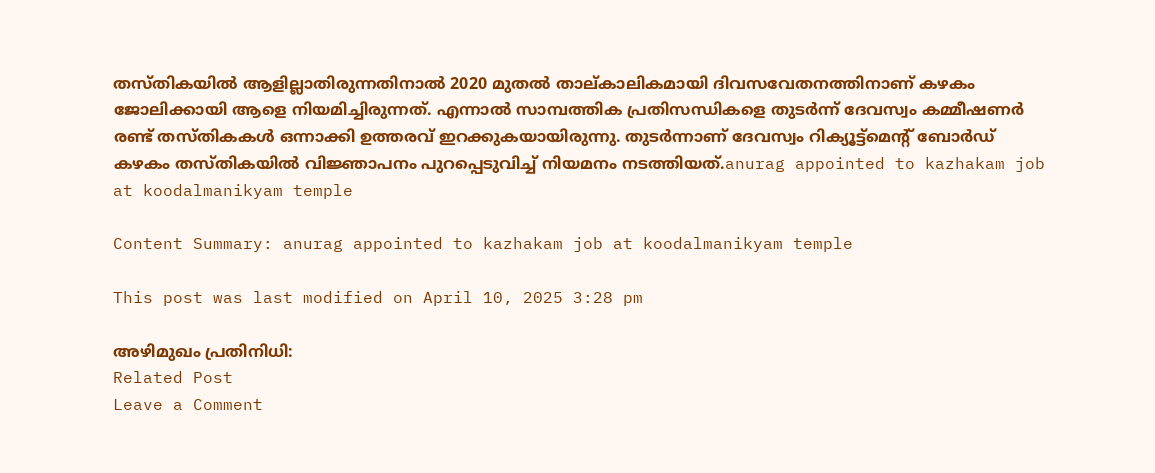തസ്തികയില്‍ ആളില്ലാതിരുന്നതിനാല്‍ 2020 മുതല്‍ താല്കാലികമായി ദിവസവേതനത്തിനാണ് കഴകം ജോലിക്കായി ആളെ നിയമിച്ചിരുന്നത്. എന്നാല്‍ സാമ്പത്തിക പ്രതിസന്ധികളെ തുടര്‍ന്ന് ദേവസ്വം കമ്മീഷണര്‍ രണ്ട് തസ്തികകള്‍ ഒന്നാക്കി ഉത്തരവ് ഇറക്കുകയായിരുന്നു. തുടര്‍ന്നാണ് ദേവസ്വം റിക്യൂട്ട്‌മെന്റ് ബോര്‍ഡ് കഴകം തസ്തികയില്‍ വിജ്ഞാപനം പുറപ്പെടുവിച്ച് നിയമനം നടത്തിയത്.anurag appointed to kazhakam job at koodalmanikyam temple

Content Summary: anurag appointed to kazhakam job at koodalmanikyam temple

This post was last modified on April 10, 2025 3:28 pm

അഴിമുഖം പ്രതിനിധി:
Related Post
Leave a Comment